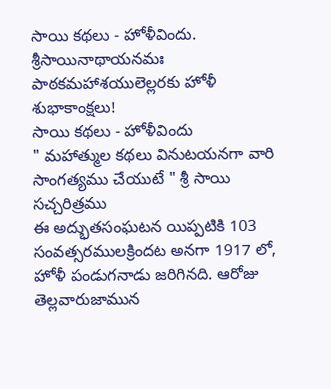సాయి కథలు - హోళీవిందు.
శ్రీసాయినాథాయనమః
పాఠకమహాశయులెల్లరకు హోళీ శుభాకాంక్షలు!
సాయి కథలు - హోళీవిందు
" మహాత్ముల కథలు వినుటయనగా వారి సాంగత్యము చేయుటే " శ్రీ సాయి సచ్చరిత్రము
ఈ అద్భుతసంఘటన యిప్పటికి 103 సంవత్సరములక్రిందట అనగా 1917 లో, హోళీ పండుగనాడు జరిగినది. ఆరోజు తెల్లవారుజామున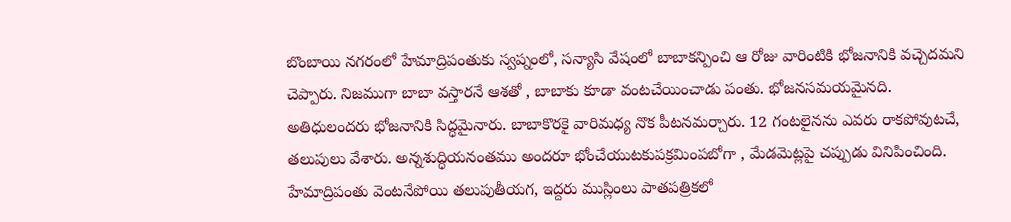బొంబాయి నగరంలో హేమాద్రిపంతుకు స్వప్నంలో, సన్యాసి వేషంలో బాబాకన్పించి ఆ రోజు వారింటికి భోజనానికి వచ్చెదమని చెప్పారు. నిజముగా బాబా వస్తారనే ఆశతో , బాబాకు కూడా వంటచేయించాడు పంతు. భోజనసమయమైనది. అతిధులందరు భోజనానికి సిద్ధమైనారు. బాబాకొరకై వారిమధ్య నొక పీటనమర్చారు. 12 గంటలైనను ఎవరు రాకపోవుటచే, తలుపులు వేశారు. అన్నశుద్ధియనంతము అందరూ భోంచేయుటకుపక్రమింపబోగా , మేడమెట్లపై చప్పుడు వినిపించింది. హేమాద్రిపంతు వెంటనేపోయి తలుపుతీయగ, ఇద్దరు ముస్లింలు పాతపత్రికలో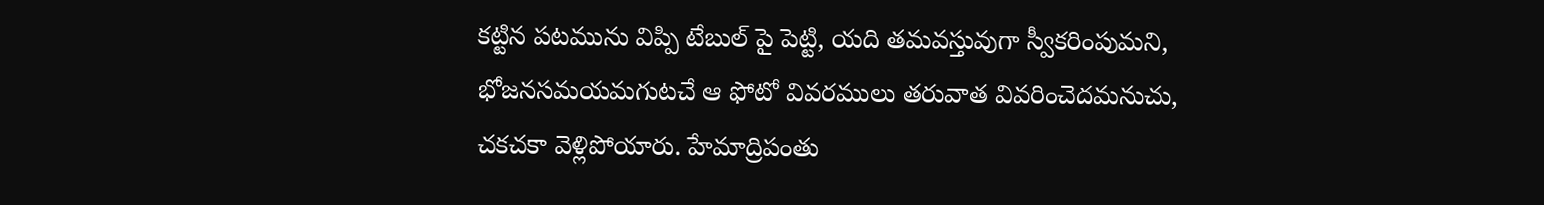కట్టిన పటమును విప్పి టేబుల్ పై పెట్టి, యది తమవస్తువుగా స్వీకరింపుమని, భోజనసమయమగుటచే ఆ ఫోటో వివరములు తరువాత వివరించెదమనుచు, చకచకా వెళ్లిపోయారు. హేమాద్రిపంతు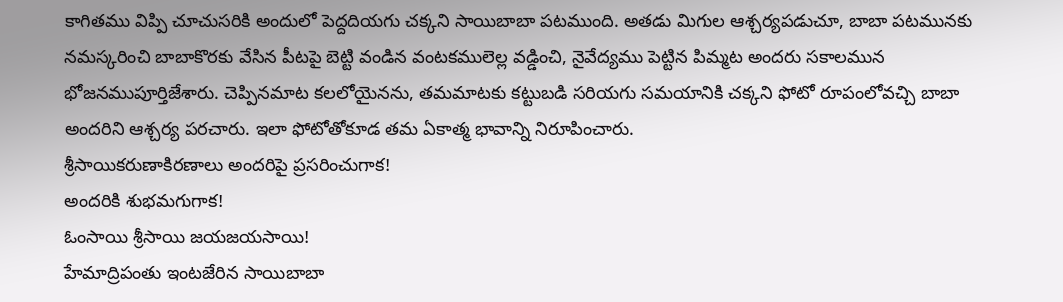కాగితము విప్పి చూచుసరికి అందులో పెద్దదియగు చక్కని సాయిబాబా పటముంది. అతడు మిగుల ఆశ్చర్యపడుచూ, బాబా పటమునకు నమస్కరించి బాబాకొరకు వేసిన పీటపై బెట్టి వండిన వంటకములెల్ల వడ్డించి, నైవేద్యము పెట్టిన పిమ్మట అందరు సకాలమున భోజనముపూర్తిజేశారు. చెప్పినమాట కలలోయైనను, తమమాటకు కట్టుబడి సరియగు సమయానికి చక్కని ఫోటో రూపంలోవచ్చి బాబా అందరిని ఆశ్చర్య పరచారు. ఇలా ఫోటోతోకూడ తమ ఏకాత్మ భావాన్ని నిరూపించారు.
శ్రీసాయికరుణాకిరణాలు అందరిపై ప్రసరించుగాక!
అందరికి శుభమగుగాక!
ఓంసాయి శ్రీసాయి జయజయసాయి!
హేమాద్రిపంతు ఇంటజేరిన సాయిబాబా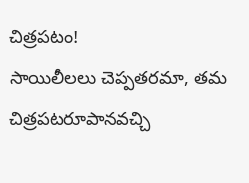చిత్రపటం!
సాయిలీలలు చెప్పతరమా, తమ చిత్రపటరూపానవచ్చి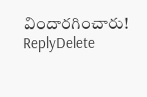విందారగించారు!
ReplyDelete